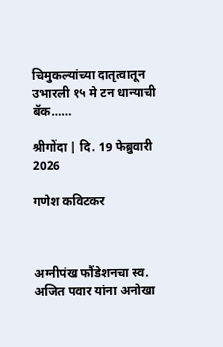चिमुकल्यांच्या दातृत्वातून उभारली १५ मे टन धान्याची बॅक……

श्रीगोंदा | दि. 19 फेब्रुवारी 2026

गणेश कविटकर



अग्नीपंख फौंडेशनचा स्व. अजित पवार यांना अनोखा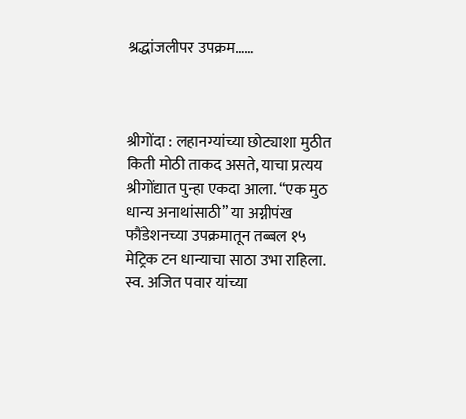श्रद्धांजलीपर उपक्रम……



श्रीगोंदा : लहानग्यांच्या छोट्याशा मुठीत किती मोठी ताकद असते, याचा प्रत्यय श्रीगोंद्यात पुन्हा एकदा आला. “एक मुठ धान्य अनाथांसाठी” या अग्नीपंख फौंडेशनच्या उपक्रमातून तब्बल १५ मेट्रिक टन धान्याचा साठा उभा राहिला. स्व. अजित पवार यांच्या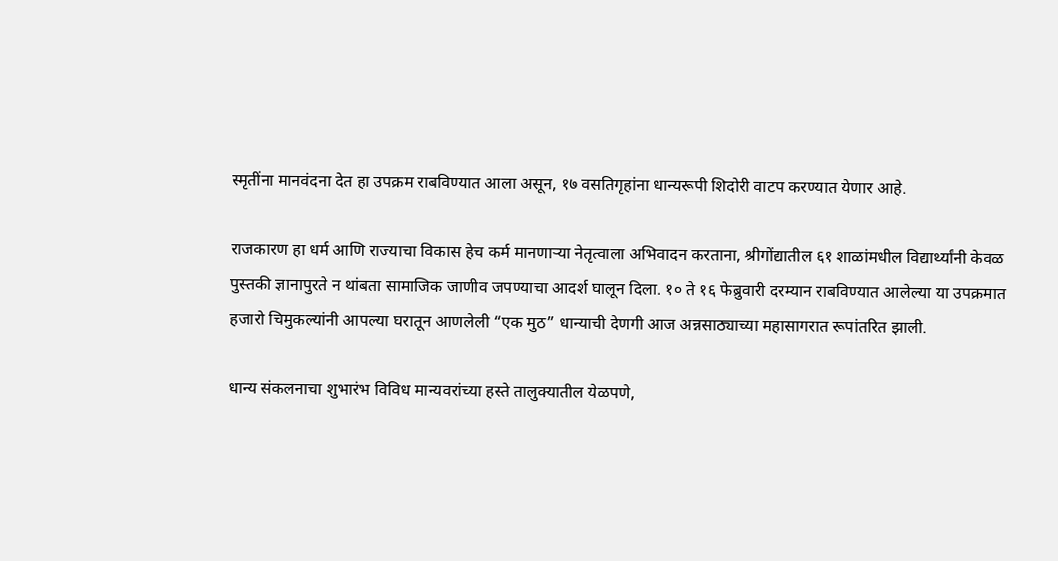स्मृतींना मानवंदना देत हा उपक्रम राबविण्यात आला असून, १७ वसतिगृहांना धान्यरूपी शिदोरी वाटप करण्यात येणार आहे.

राजकारण हा धर्म आणि राज्याचा विकास हेच कर्म मानणाऱ्या नेतृत्वाला अभिवादन करताना, श्रीगोंद्यातील ६१ शाळांमधील विद्यार्थ्यांनी केवळ पुस्तकी ज्ञानापुरते न थांबता सामाजिक जाणीव जपण्याचा आदर्श घालून दिला. १० ते १६ फेब्रुवारी दरम्यान राबविण्यात आलेल्या या उपक्रमात हजारो चिमुकल्यांनी आपल्या घरातून आणलेली “एक मुठ” धान्याची देणगी आज अन्नसाठ्याच्या महासागरात रूपांतरित झाली.

धान्य संकलनाचा शुभारंभ विविध मान्यवरांच्या हस्ते तालुक्यातील येळपणे,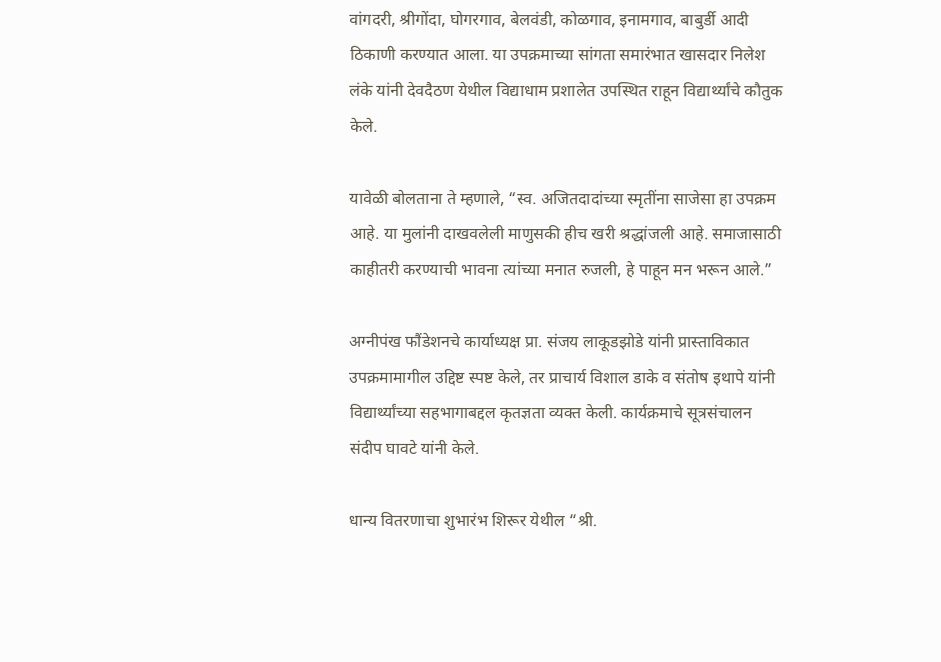वांगदरी, श्रीगोंदा, घोगरगाव, बेलवंडी, कोळगाव, इनामगाव, बाबुर्डी आदी ठिकाणी करण्यात आला. या उपक्रमाच्या सांगता समारंभात खासदार निलेश लंके यांनी देवदैठण येथील विद्याधाम प्रशालेत उपस्थित राहून विद्यार्थ्यांचे कौतुक केले.

यावेळी बोलताना ते म्हणाले, “स्व. अजितदादांच्या स्मृतींना साजेसा हा उपक्रम आहे. या मुलांनी दाखवलेली माणुसकी हीच खरी श्रद्धांजली आहे. समाजासाठी काहीतरी करण्याची भावना त्यांच्या मनात रुजली, हे पाहून मन भरून आले.”

अग्नीपंख फौंडेशनचे कार्याध्यक्ष प्रा. संजय लाकूडझोडे यांनी प्रास्ताविकात उपक्रमामागील उद्दिष्ट स्पष्ट केले, तर प्राचार्य विशाल डाके व संतोष इथापे यांनी विद्यार्थ्यांच्या सहभागाबद्दल कृतज्ञता व्यक्त केली. कार्यक्रमाचे सूत्रसंचालन संदीप घावटे यांनी केले.

धान्य वितरणाचा शुभारंभ शिरूर येथील “श्री.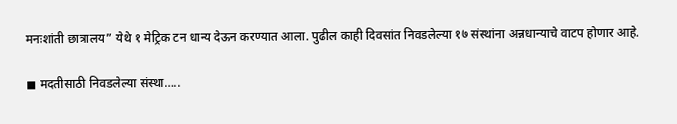मनःशांती छात्रालय” येथे १ मेट्रिक टन धान्य देऊन करण्यात आला. पुढील काही दिवसांत निवडलेल्या १७ संस्थांना अन्नधान्याचे वाटप होणार आहे.

◼ मदतीसाठी निवडलेल्या संस्था…..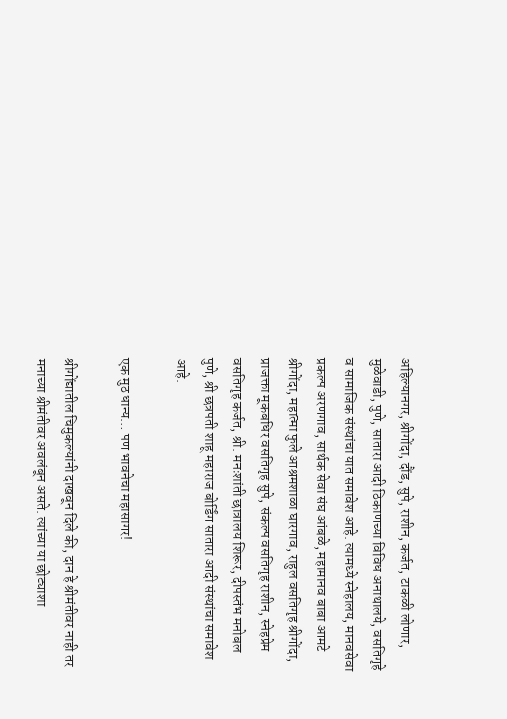अहिल्यानगर, श्रीगोंदा, दौंड, सुपे, राशीन, कर्जत, टाकळी लोणार, मुळेवाडी, पुणे, सातारा आदी ठिकाणच्या विविध अनाथालये, वसतिगृहे व सामाजिक संस्थांचा यात समावेश आहे. त्यामध्ये स्नेहालय, मानवसेवा प्रकल्प अरणगाव, सार्थक सेवा संघ आंबळे, महामानव बाबा आमटे श्रीगोंदा, महात्मा फुले आश्रमशाळा घारगाव, राहुल वसतिगृह श्रीगोंदा, प्राजक्ता मूकबधिर वसतिगृह सुपे, संकल्प वसतिगृह राशीन, स्नेहप्रेम वसतिगृह कर्जत, श्री. मनःशांती छात्रालय शिरूर, दीपस्तंभ मनोबल पुणे, श्री छत्रपती शाहू महाराज बोर्डिंग सातारा आदी संस्थांचा समावेश आहे.

एक मुठ धान्य… पण भावनेचा महासागर!

श्रीगोंद्यातील चिमुकल्यांनी दाखवून दिले की, दान हे श्रीमंतीवर नाही तर मनाच्या श्रीमंतीवर अवलंबून असते. त्यांच्या या छोट्याशा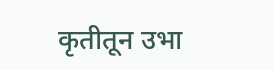कृतीतून उभा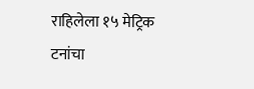राहिलेला १५ मेट्रिक टनांचा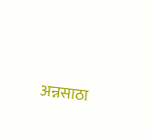अन्नसाठा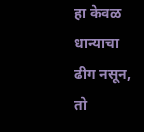हा केवळ धान्याचा ढीग नसून, तो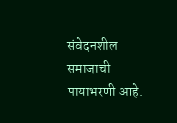संवेदनशील समाजाची पायाभरणी आहे.